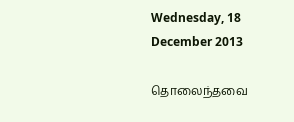Wednesday, 18 December 2013

தொலைந்தவை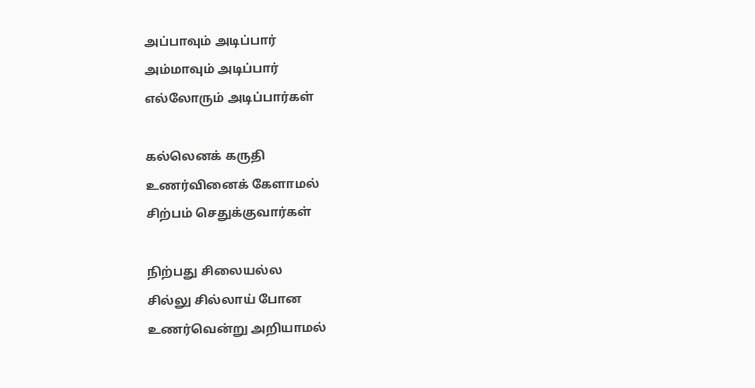அப்பாவும் அடிப்பார்
அம்மாவும் அடிப்பார்
எல்லோரும் அடிப்பார்கள்

கல்லெனக் கருதி
உணர்வினைக் கேளாமல்
சிற்பம் செதுக்குவார்கள்

நிற்பது சிலையல்ல
சில்லு சில்லாய் போன
உணர்வென்று அறியாமல்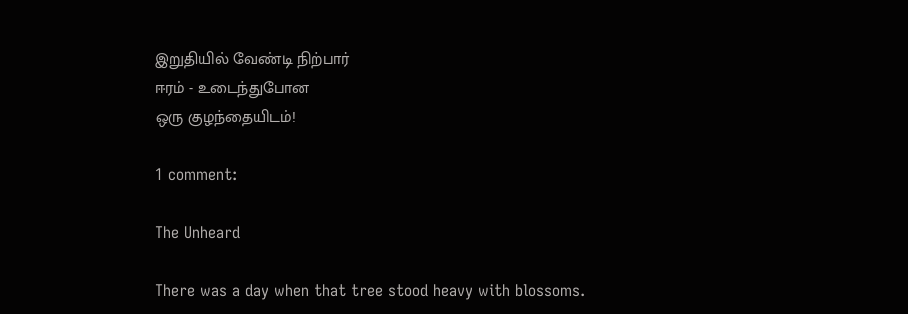இறுதியில் வேண்டி நிற்பார்
ஈரம் - உடைந்துபோன
ஒரு குழந்தையிடம்!

1 comment:

The Unheard

There was a day when that tree stood heavy with blossoms.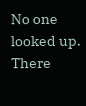No one looked up. There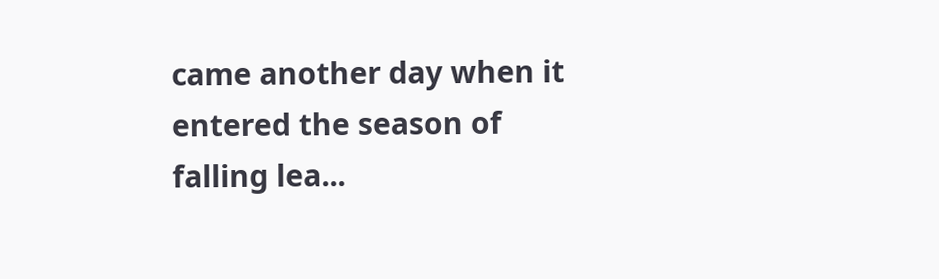came another day when it entered the season of falling lea...